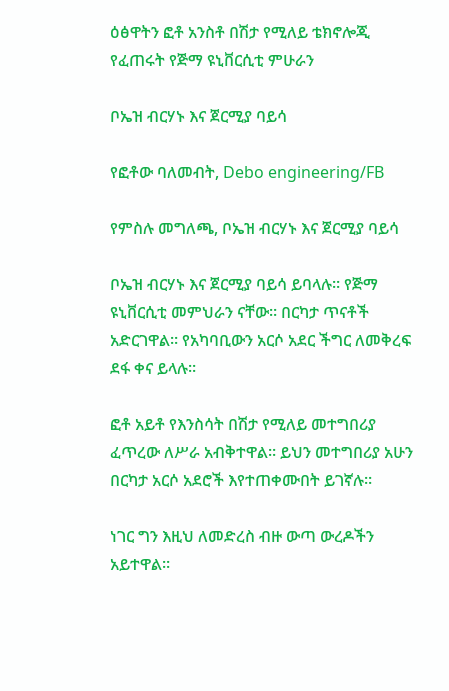ዕፅዋትን ፎቶ አንስቶ በሽታ የሚለይ ቴክኖሎጂ የፈጠሩት የጅማ ዩኒቨርሲቲ ምሁራን

ቦኤዝ ብርሃኑ እና ጀርሚያ ባይሳ

የፎቶው ባለመብት, Debo engineering/FB

የምስሉ መግለጫ, ቦኤዝ ብርሃኑ እና ጀርሚያ ባይሳ

ቦኤዝ ብርሃኑ እና ጀርሚያ ባይሳ ይባላሉ። የጅማ ዩኒቨርሲቲ መምህራን ናቸው። በርካታ ጥናቶች አድርገዋል። የአካባቢውን አርሶ አደር ችግር ለመቅረፍ ደፋ ቀና ይላሉ።

ፎቶ አይቶ የእንስሳት በሽታ የሚለይ መተግበሪያ ፈጥረው ለሥራ አብቅተዋል። ይህን መተግበሪያ አሁን በርካታ አርሶ አደሮች እየተጠቀሙበት ይገኛሉ።

ነገር ግን እዚህ ለመድረስ ብዙ ውጣ ውረዶችን አይተዋል።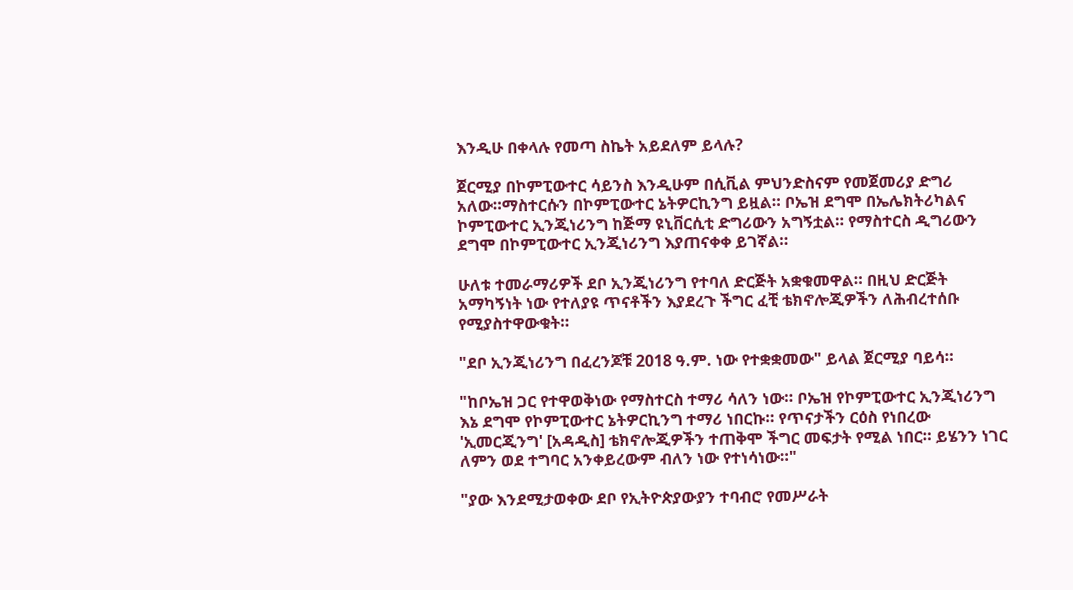እንዲሁ በቀላሉ የመጣ ስኬት አይደለም ይላሉ?

ጀርሚያ በኮምፒውተር ሳይንስ እንዲሁም በሲቪል ምህንድስናም የመጀመሪያ ድግሪ አለው።ማስተርሱን በኮምፒውተር ኔትዎርኪንግ ይዟል። ቦኤዝ ደግሞ በኤሌክትሪካልና ኮምፒውተር ኢንጂነሪንግ ከጅማ ዩኒቨርሲቲ ድግሪውን አግኝቷል። የማስተርስ ዲግሪውን ደግሞ በኮምፒውተር ኢንጂነሪንግ እያጠናቀቀ ይገኛል።

ሁለቱ ተመራማሪዎች ደቦ ኢንጂነሪንግ የተባለ ድርጅት አቋቁመዋል። በዚህ ድርጅት አማካኝነት ነው የተለያዩ ጥናቶችን እያደረጉ ችግር ፈቺ ቴክኖሎጂዎችን ለሕብረተሰቡ የሚያስተዋውቁት።

"ደቦ ኢንጂነሪንግ በፈረንጆቹ 2018 ዓ.ም. ነው የተቋቋመው" ይላል ጀርሚያ ባይሳ።

"ከቦኤዝ ጋር የተዋወቅነው የማስተርስ ተማሪ ሳለን ነው። ቦኤዝ የኮምፒውተር ኢንጂነሪንግ እኔ ደግሞ የኮምፒውተር ኔትዎርኪንግ ተማሪ ነበርኩ። የጥናታችን ርዕስ የነበረው 'ኢመርጂንግ' [አዳዲስ] ቴክኖሎጂዎችን ተጠቅሞ ችግር መፍታት የሚል ነበር። ይሄንን ነገር ለምን ወደ ተግባር አንቀይረውም ብለን ነው የተነሳነው።"

"ያው እንደሚታወቀው ደቦ የኢትዮጵያውያን ተባብሮ የመሥራት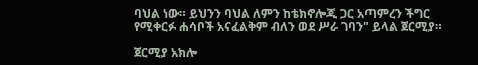ባህል ነው። ይህንን ባህል ለምን ከቴክኖሎጂ ጋር አጣምረን ችግር የሚቀርፉ ሐሳቦች አናፈልቅም ብለን ወደ ሥራ ገባን" ይላል ጀርሚያ።

ጀርሚያ አክሎ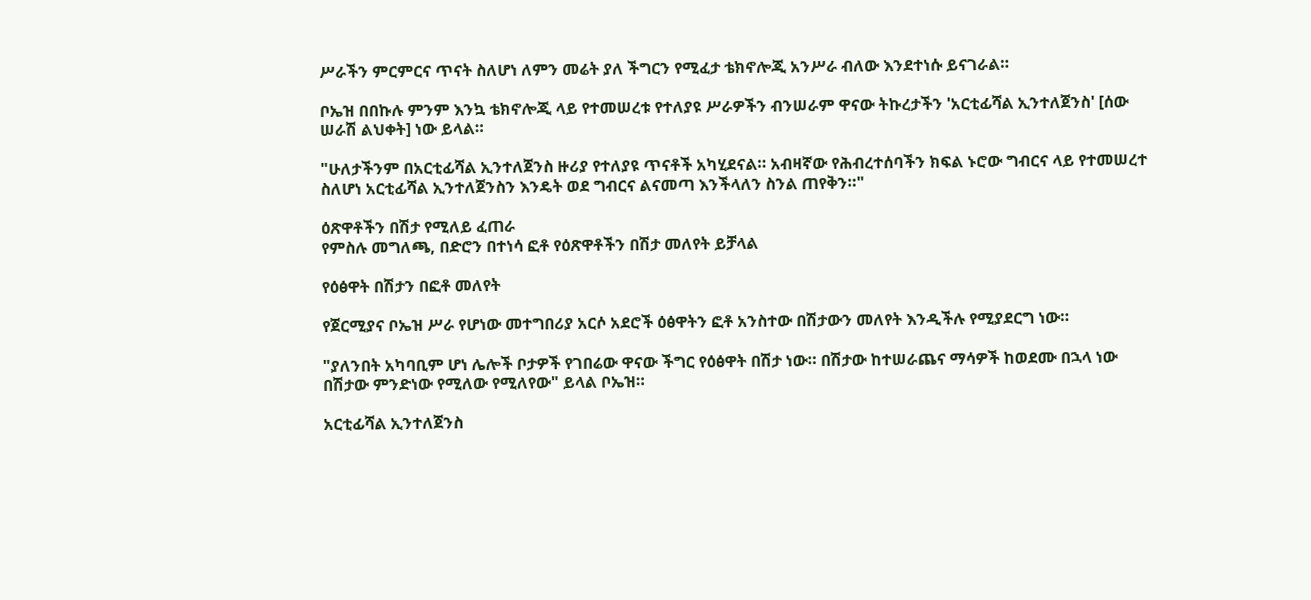ሥራችን ምርምርና ጥናት ስለሆነ ለምን መሬት ያለ ችግርን የሚፈታ ቴክኖሎጂ አንሥራ ብለው እንደተነሱ ይናገራል።

ቦኤዝ በበኩሉ ምንም እንኳ ቴክኖሎጂ ላይ የተመሠረቱ የተለያዩ ሥራዎችን ብንሠራም ዋናው ትኩረታችን 'አርቲፊሻል ኢንተለጀንስ' [ሰው ሠራሽ ልህቀት] ነው ይላል።

"ሁለታችንም በአርቲፊሻል ኢንተለጀንስ ዙሪያ የተለያዩ ጥናቶች አካሂደናል። አብዛኛው የሕብረተሰባችን ክፍል ኑሮው ግብርና ላይ የተመሠረተ ስለሆነ አርቲፊሻል ኢንተለጀንስን እንዴት ወደ ግብርና ልናመጣ እንችላለን ስንል ጠየቅን።"

ዕጽዋቶችን በሽታ የሚለይ ፈጠራ
የምስሉ መግለጫ, በድሮን በተነሳ ፎቶ የዕጽዋቶችን በሽታ መለየት ይቻላል

የዕፅዋት በሽታን በፎቶ መለየት

የጀርሚያና ቦኤዝ ሥራ የሆነው መተግበሪያ አርሶ አደሮች ዕፅዋትን ፎቶ አንስተው በሽታውን መለየት እንዲችሉ የሚያደርግ ነው።

"ያለንበት አካባቢም ሆነ ሌሎች ቦታዎች የገበሬው ዋናው ችግር የዕፅዋት በሽታ ነው። በሽታው ከተሠራጨና ማሳዎች ከወደሙ በኋላ ነው በሽታው ምንድነው የሚለው የሚለየው" ይላል ቦኤዝ።

አርቲፊሻል ኢንተለጀንስ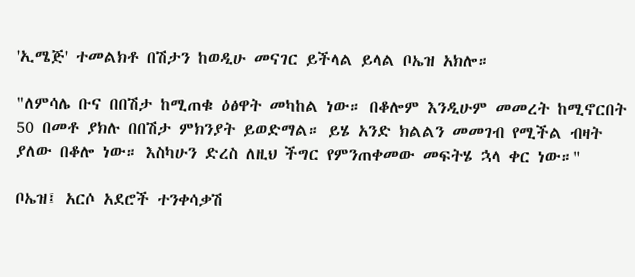'ኢሜጅ' ተመልክቶ በሽታን ከወዲሁ መናገር ይችላል ይላል ቦኤዝ አክሎ።

"ለምሳሌ ቡና በበሽታ ከሚጠቁ ዕፅዋት መካከል ነው። በቆሎም እንዲሁም መመረት ከሚኖርበት 50 በመቶ ያክሉ በበሽታ ምክንያት ይወድማል። ይሄ አንድ ክልልን መመገብ የሚችል ብዛት ያለው በቆሎ ነው። እስካሁን ድረስ ለዚህ ችግር የምንጠቀመው መፍትሄ ኋላ ቀር ነው።"

ቦኤዝ፤ አርሶ አደሮች ተንቀሳቃሽ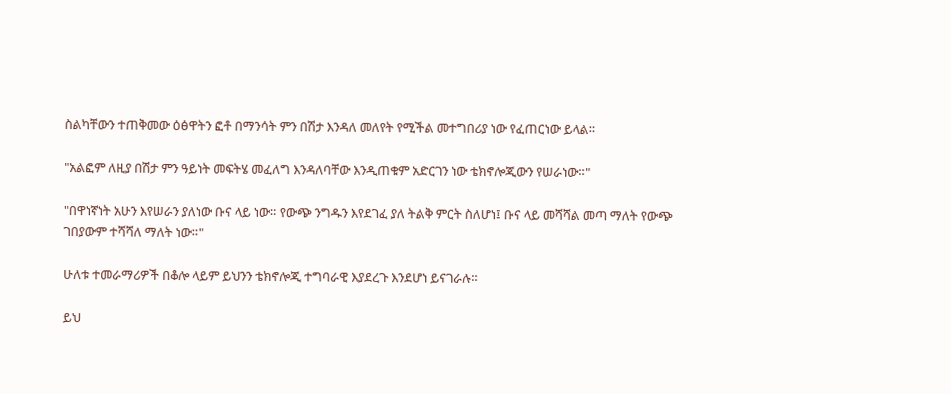ስልካቸውን ተጠቅመው ዕፅዋትን ፎቶ በማንሳት ምን በሽታ እንዳለ መለየት የሚችል መተግበሪያ ነው የፈጠርነው ይላል።

"አልፎም ለዚያ በሽታ ምን ዓይነት መፍትሄ መፈለግ እንዳለባቸው እንዲጠቁም አድርገን ነው ቴክኖሎጂውን የሠራነው።"

"በዋነኛነት አሁን እየሠራን ያለነው ቡና ላይ ነው። የውጭ ንግዱን እየደገፈ ያለ ትልቅ ምርት ስለሆነ፤ ቡና ላይ መሻሻል መጣ ማለት የውጭ ገበያውም ተሻሻለ ማለት ነው።"

ሁለቱ ተመራማሪዎች በቆሎ ላይም ይህንን ቴክኖሎጂ ተግባራዊ እያደረጉ እንደሆነ ይናገራሉ።

ይህ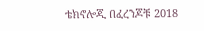ቴክኖሎጂ በፈረንጆቹ 2018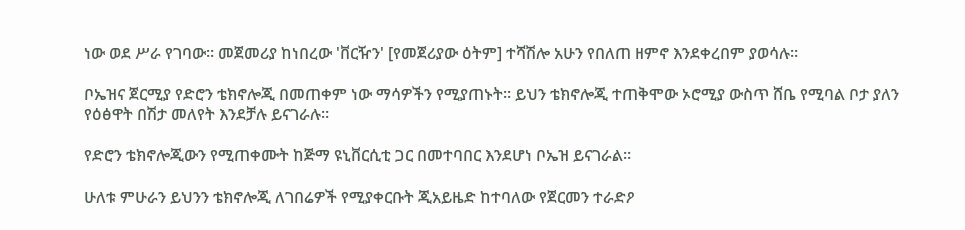ነው ወደ ሥራ የገባው። መጀመሪያ ከነበረው 'ቨርዥን' [የመጀሪያው ዕትም] ተሻሽሎ አሁን የበለጠ ዘምኖ እንደቀረበም ያወሳሉ።

ቦኤዝና ጀርሚያ የድሮን ቴክኖሎጂ በመጠቀም ነው ማሳዎችን የሚያጠኑት። ይህን ቴክኖሎጂ ተጠቅሞው ኦሮሚያ ውስጥ ሸቤ የሚባል ቦታ ያለን የዕፅዋት በሽታ መለየት እንደቻሉ ይናገራሉ።

የድሮን ቴክኖሎጂውን የሚጠቀሙት ከጅማ ዩኒቨርሲቲ ጋር በመተባበር እንደሆነ ቦኤዝ ይናገራል።

ሁለቱ ምሁራን ይህንን ቴክኖሎጂ ለገበሬዎች የሚያቀርቡት ጂአይዜድ ከተባለው የጀርመን ተራድዖ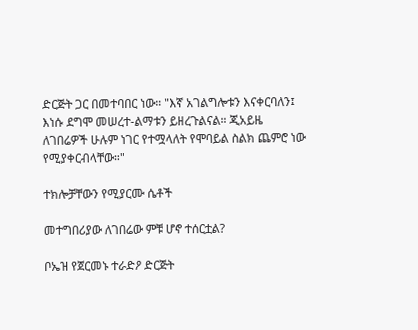ድርጅት ጋር በመተባበር ነው። "እኛ አገልግሎቱን እናቀርባለን፤ እነሱ ደግሞ መሠረተ-ልማቱን ይዘረጉልናል። ጂአይዜ ለገበሬዎች ሁሉም ነገር የተሟላለት የሞባይል ስልክ ጨምሮ ነው የሚያቀርብላቸው።"

ተክሎቻቸውን የሚያርሙ ሴቶች

መተግበሪያው ለገበሬው ምቹ ሆኖ ተሰርቷል?

ቦኤዝ የጀርመኑ ተራድዖ ድርጅት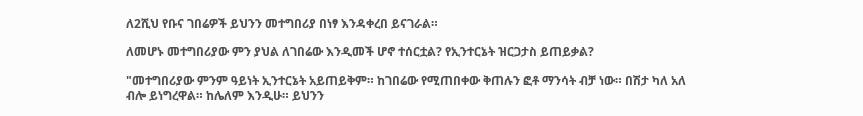ለ2ሺህ የቡና ገበሬዎች ይህንን መተግበሪያ በነፃ እንዳቀረበ ይናገራል።

ለመሆኑ መተግበሪያው ምን ያህል ለገበሬው እንዲመች ሆኖ ተሰርቷል? የኢንተርኔት ዝርጋታስ ይጠይቃል?

"መተግበሪያው ምንም ዓይነት ኢንተርኔት አይጠይቅም። ከገበሬው የሚጠበቀው ቅጠሉን ፎቶ ማንሳት ብቻ ነው። በሽታ ካለ አለ ብሎ ይነግረዋል። ከሌለም እንዲሁ። ይህንን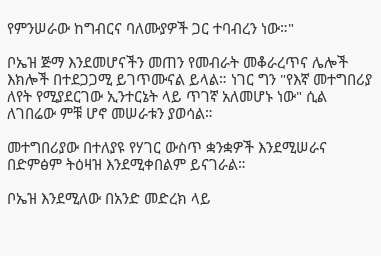የምንሠራው ከግብርና ባለሙያዎች ጋር ተባብረን ነው።"

ቦኤዝ ጅማ እንደመሆናችን መጠን የመብራት መቆራረጥና ሌሎች እክሎች በተደጋጋሚ ይገጥሙናል ይላል። ነገር ግን "የእኛ መተግበሪያ ለየት የሚያደርገው ኢንተርኔት ላይ ጥገኛ አለመሆኑ ነው" ሲል ለገበሬው ምቹ ሆኖ መሠራቱን ያወሳል።

መተግበሪያው በተለያዩ የሃገር ውስጥ ቋንቋዎች እንደሚሠራና በድምፅም ትዕዛዝ እንደሚቀበልም ይናገራል።

ቦኤዝ እንደሚለው በአንድ መድረክ ላይ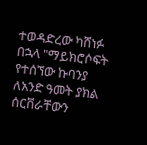ተወዳድረው ካሸነፉ በኋላ "ማይክሮሶፍት የተሰኘው ኩባንያ ለአንድ ዓመት ያክል ሰርቨራቸውን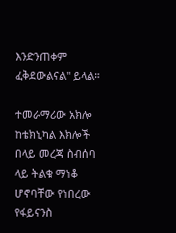እንድንጠቀም ፈቅደውልናል" ይላል።

ተመራማሪው አክሎ ከቴክኒካል እክሎች በላይ መረጃ ስብሰባ ላይ ትልቁ ማነቆ ሆኖባቸው የነበረው የፋይናንስ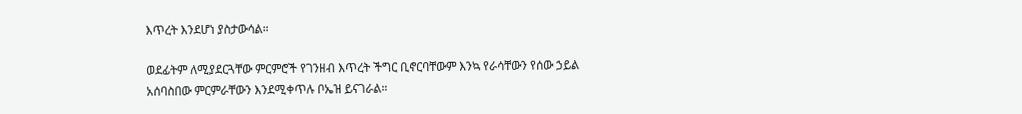እጥረት እንደሆነ ያስታውሳል።

ወደፊትም ለሚያደርጓቸው ምርምሮች የገንዘብ እጥረት ችግር ቢኖርባቸውም እንኳ የራሳቸውን የሰው ኃይል አሰባስበው ምርምራቸውን እንደሚቀጥሉ ቦኤዝ ይናገራል።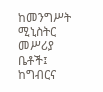ከመንግሥት ሚኒስትር መሥሪያ ቤቶች፤ ከግብርና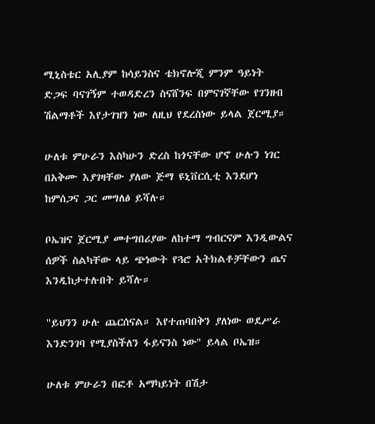ሚኒስቴር አሊያም ከሳይንስና ቴክኖሎጂ ምንም ዓይነት ድጋፍ ባናገኝም ተወዳድረን ስናሸንፍ በምናገኛቸው የገንዘብ ሽልማቶች እየታገዝን ነው ለዚህ የደረስነው ይላል ጀርሚያ።

ሁለቱ ምሁራን እስካሁን ድረስ ከጎናቸው ሆኖ ሁሉን ነገር በአቅሙ እያገዛቸው ያለው ጅማ ዩኒቨርሲቲ እንደሆነ ከምሰጋና ጋር መግለፅ ይሻሉ።

ቦኤዝና ጀርሚያ መተግበሪያው ለከተማ ግብርናም እንዲውልና ሰዎች ስልካቸው ላይ ጭነውት የጓሮ አትክልቶቻቸውን ጤና እንዲከታተሉበት ይሻሉ።

"ይህንን ሁሉ ጨርሰናል። እየተጠባበቅን ያለነው ወደሥራ እንድንገባ የሚያስችለን ፋይናንስ ነው" ይላል ቦኤዝ።

ሁለቱ ምሁራን በፎቶ አማካይነት በሽታ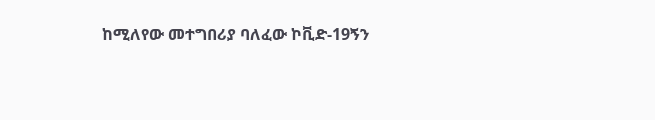ከሚለየው መተግበሪያ ባለፈው ኮቪድ-19ኝን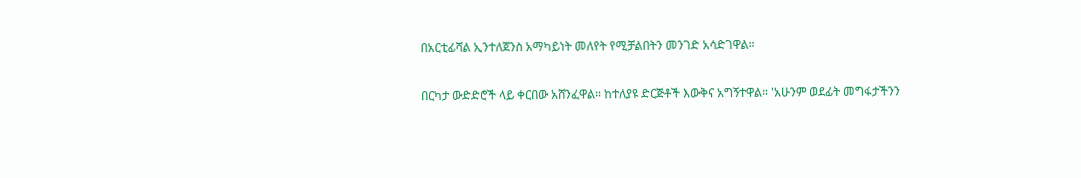በአርቲፊሻል ኢንተለጀንስ አማካይነት መለየት የሚቻልበትን መንገድ አሳድገዋል።

በርካታ ውድድሮች ላይ ቀርበው አሸንፈዋል። ከተለያዩ ድርጅቶች እውቅና አግኝተዋል። 'አሁንም ወደፊት መግፋታችንን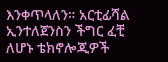እንቀጥላለን። አርቲፊሻል ኢንተለጀንስን ችግር ፈቺ ለሆኑ ቴክኖሎጂዎች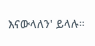እናውላለን' ይላሉ።